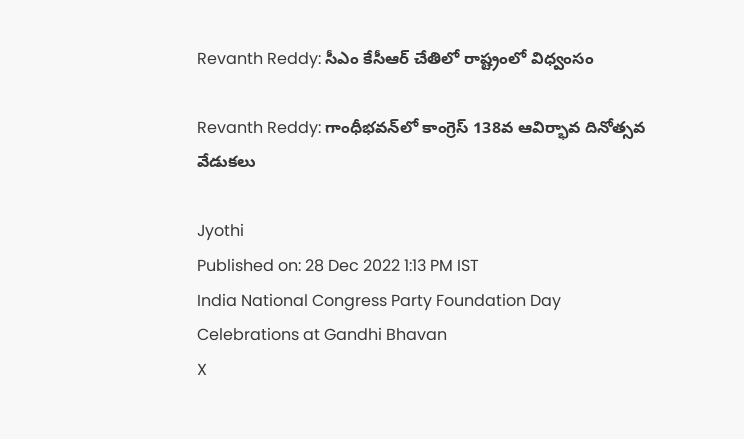Revanth Reddy: సీఎం కేసీఆర్ చేతిలో రాష్ట్రంలో విధ్వంసం

Revanth Reddy: గాంధీభవన్‌లో కాంగ్రెస్‌ 138వ ఆవిర్భావ దినోత్సవ వేడుకలు

Jyothi
Published on: 28 Dec 2022 1:13 PM IST
India National Congress Party Foundation Day Celebrations at Gandhi Bhavan
X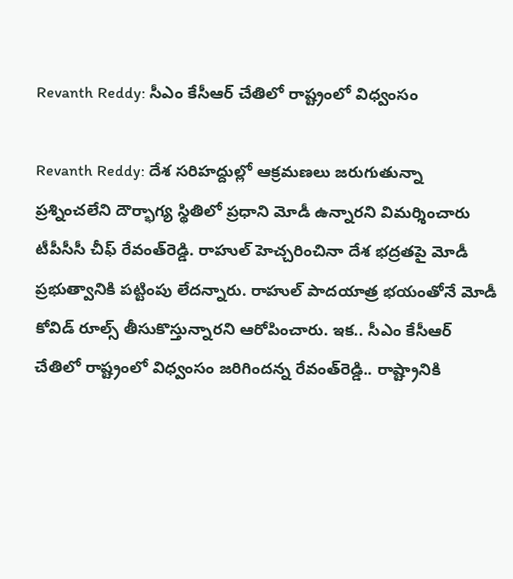Revanth Reddy: సీఎం కేసీఆర్ చేతిలో రాష్ట్రంలో విధ్వంసం

Revanth Reddy: దేశ సరిహద్దుల్లో ఆక్రమణలు జరుగుతున్నా ప్రశ్నించలేని దౌర్భాగ్య స్థితిలో ప్రధాని మోడీ ఉన్నారని విమర్శించారు టీపీసీసీ చీఫ్‌ రేవంత్‌రెడ్డి. రాహుల్ హెచ్చరించినా దేశ భద్రతపై మోడీ ప్రభుత్వానికి పట్టింపు లేదన్నారు. రాహుల్ పాదయాత్ర భయంతోనే మోడీ కోవిడ్ రూల్స్ తీసుకొస్తున్నారని ఆరోపించారు. ఇక.. సీఎం కేసీఆర్ చేతిలో రాష్ట్రంలో విధ్వంసం జరిగిందన్న రేవంత్‌రెడ్డి.. రాష్ట్రానికి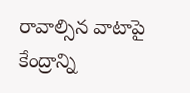రావాల్సిన వాటాపై కేంద్రాన్ని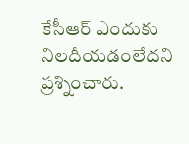కేసీఆర్ ఎందుకు నిలదీయడంలేదని ప్రశ్నించారు.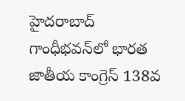హైదరాబాద్‌ గాంధీభవన్‌లో భారత జాతీయ కాంగ్రెస్‌ 138వ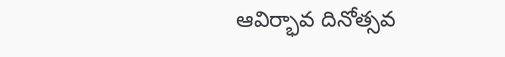ఆవిర్భావ దినోత్సవ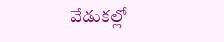వేడుకల్లో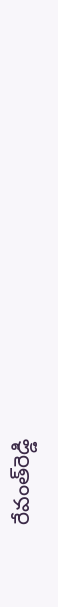రేవంత్‌రెడ్డి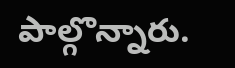పాల్గొన్నారు.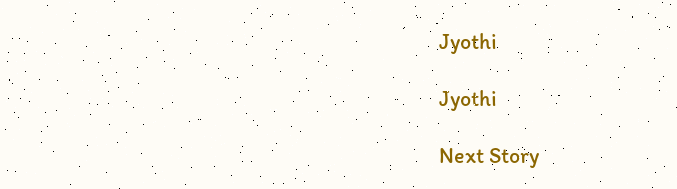Jyothi

Jyothi

Next Story